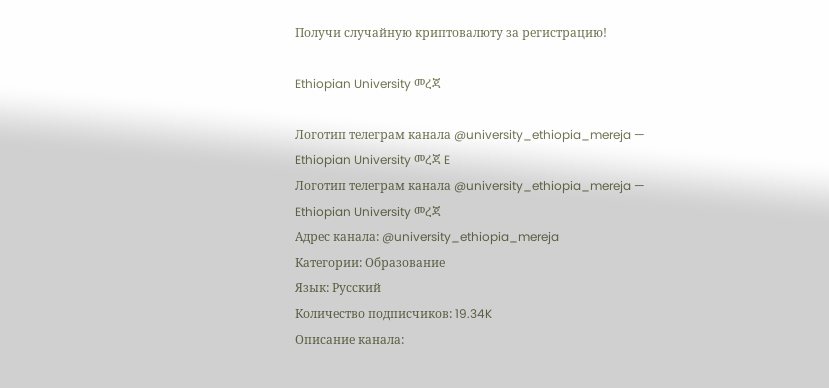Получи случайную криптовалюту за регистрацию!

Ethiopian University መረጃ

Логотип телеграм канала @university_ethiopia_mereja — Ethiopian University መረጃ E
Логотип телеграм канала @university_ethiopia_mereja — Ethiopian University መረጃ
Адрес канала: @university_ethiopia_mereja
Категории: Образование
Язык: Русский
Количество подписчиков: 19.34K
Описание канала: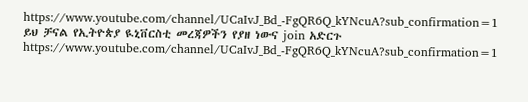https://www.youtube.com/channel/UCaIvJ_Bd_-FgQR6Q_kYNcuA?sub_confirmation=1
ይህ ቻናል የኢትዮጵያ ዪኒቨርስቲ መረጃዎችን የያዘ ነውና join አድርጉ
https://www.youtube.com/channel/UCaIvJ_Bd_-FgQR6Q_kYNcuA?sub_confirmation=1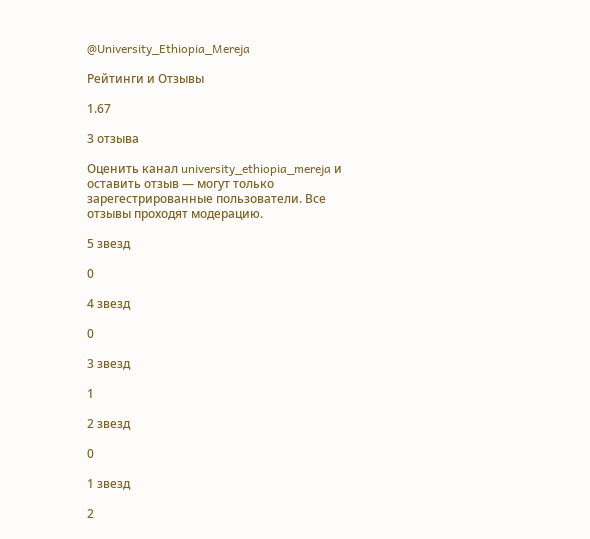@University_Ethiopia_Mereja

Рейтинги и Отзывы

1.67

3 отзыва

Оценить канал university_ethiopia_mereja и оставить отзыв — могут только зарегестрированные пользователи. Все отзывы проходят модерацию.

5 звезд

0

4 звезд

0

3 звезд

1

2 звезд

0

1 звезд

2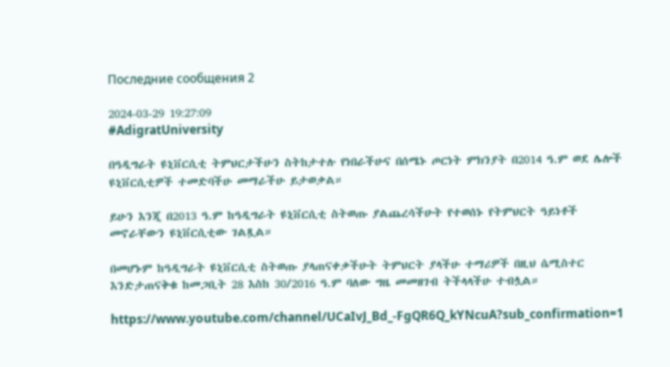Последние сообщения 2

2024-03-29 19:27:09
#AdigratUniversity

በዓዲግራት ዩኒቨርሲቲ ትምህርታችሁን ስትከታተሉ የነበራችሁና በሰሜኑ ጦርነት ምክንያት በ2014 ዓ.ም ወደ ሌሎች ዩኒቨርሲቲዎች ተመድባችሁ መማራችሁ ይታወቃል።

ይሁን እንጂ በ2013 ዓ.ም ከዓዲግራት ዩኒቨርሲቲ ስትወጡ ያልጨረሳችሁት የተወሰኑ የትምህርት ዓይነቶች መኖራቸውን ዩኒቨርሲቲው ገልጿል።

በመሆኑም ከዓዲግራት ዩኒቨርሲቲ ስትወጡ ያላጠናቀቃችሁት ትምህርት ያላችሁ ተማሪዎች በዚህ ሴሚስተር እንድታጠናቅቁ ከመጋቢት 28 እስከ 30/2016 ዓ.ም ባለው ግዜ መመዘገብ ትችላላችሁ ተብሏል።

https://www.youtube.com/channel/UCaIvJ_Bd_-FgQR6Q_kYNcuA?sub_confirmation=1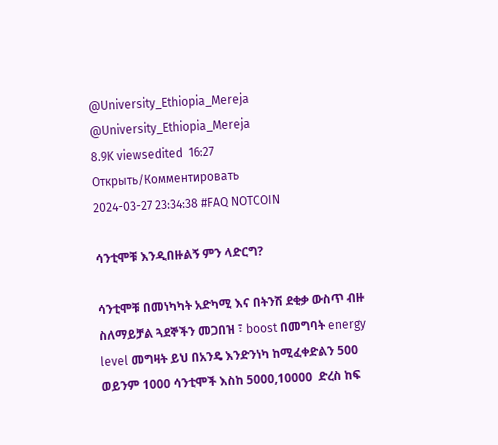@University_Ethiopia_Mereja
@University_Ethiopia_Mereja
8.9K viewsedited  16:27
Открыть/Комментировать
2024-03-27 23:34:38 #FAQ NOTCOIN

ሳንቲሞቹ እንዲበዙልኝ ምን ላድርግ?

ሳንቲሞቹ በመነካካት አድካሚ እና በትንሽ ደቂቃ ውስጥ ብዙ ስለማይቻል ጓደኞችን መጋበዝ ፣ boost በመግባት energy level መግዛት ይህ በአንዴ እንድንነካ ከሚፈቀድልን 500 ወይንም 1000 ሳንቲሞች እስከ 5000,10000  ድረስ ከፍ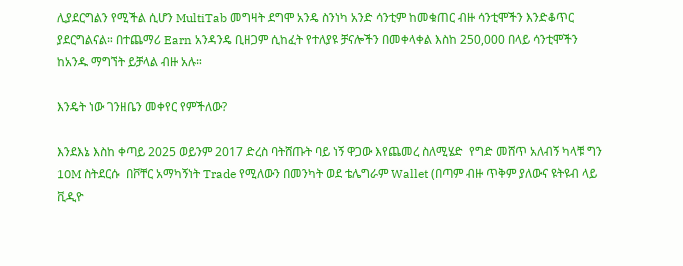ሊያደርግልን የሚችል ሲሆን MultiTab መግዛት ደግሞ አንዴ ስንነካ አንድ ሳንቲም ከመቁጠር ብዙ ሳንቲሞችን እንድቆጥር ያደርግልናል። በተጨማሪ Earn አንዳንዴ ቢዘጋም ሲከፈት የተለያዩ ቻናሎችን በመቀላቀል እስከ 250,000 በላይ ሳንቲሞችን ከአንዱ ማግኘት ይቻላል ብዙ አሉ።

እንዴት ነው ገንዘቤን መቀየር የምችለው?

እንደእኔ እስከ ቀጣይ 2025 ወይንም 2017 ድረስ ባትሸጡት ባይ ነኝ ዋጋው እየጨመረ ስለሚሄድ  የግድ መሸጥ አለብኝ ካላቹ ግን 10M ስትደርሱ  በቮቸር አማካኝነት Trade የሚለውን በመንካት ወደ ቴሌግራም Wallet (በጣም ብዙ ጥቅም ያለውና ዩትዩብ ላይ ቪዲዮ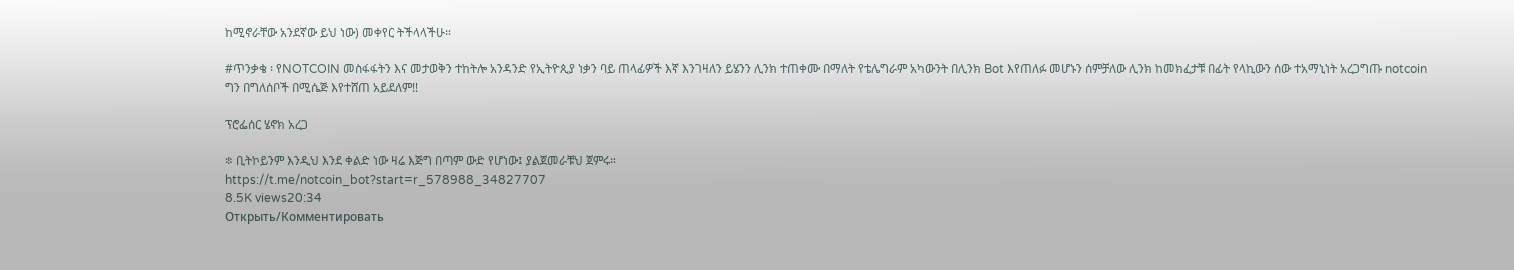ከሚኖራቸው አንደኛው ይህ ነው) መቀየር ትችላላችሁ።

#ጥንቃቄ ፡ የNOTCOIN መስፋፋትን እና መታወቅን ተከትሎ አንዳንድ የኢትዮጲያ ነቃን ባይ ጠላፊዎች እኛ እንገዛለን ይሄንን ሊንክ ተጠቀሙ በማለት የቴሌግራም አካውንት በሊንክ Bot እየጠለፉ መሆኑን ሰምቻለው ሊንክ ከመክፈታቹ በፊት የላኪውን ሰው ተአማኒነት አረጋግጡ notcoin ግን በግለሰቦች በሚሴጅ እየተሸጠ አይደለም!!

ፕሮፌሰር ሄኖክ አረጋ

፨ ቢትኮይንም እንዲህ እንደ ቀልድ ነው ዛሬ እጅግ በጣም ውድ የሆነው፤ ያልጀመራቹህ ጀምሩ።
https://t.me/notcoin_bot?start=r_578988_34827707
8.5K views20:34
Открыть/Комментировать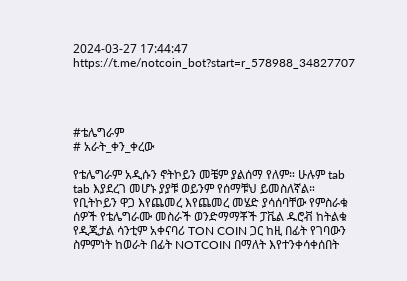2024-03-27 17:44:47 https://t.me/notcoin_bot?start=r_578988_34827707




#ቴሌግራም
# አራት_ቀን_ቀረው

የቴሌግራም አዲሱን ኖትኮይን መቼም ያልሰማ የለም። ሁሉም tab tab እያደረገ መሆኑ ያያቹ ወይንም የሰማቹህ ይመስለኛል። የቢትኮይን ዋጋ እየጨመረ እየጨመረ መሄድ ያሳሰባቸው የምስራቁ ሰዎች የቴሌግራሙ መስራች ወንድማማቾች ፓቬል ዱሮቭ ከትልቁ የዲጂታል ሳንቲም አቀናባሪ TON COIN ጋር ከዚ በፊት የገባውን ስምምነት ከወራት በፊት NOTCOIN በማለት እየተንቀሳቀሰበት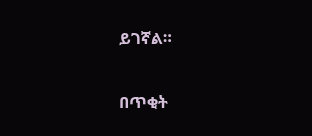ይገኛል።

በጥቂት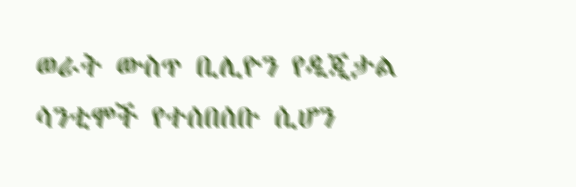ወራት ውስጥ ቢሊዮን የዲጂታል ሳንቲሞች የተሰበሰቡ ሲሆን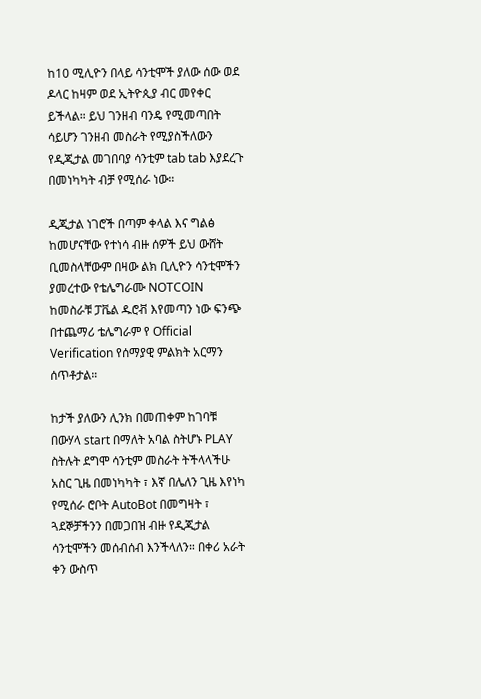ከ10 ሚሊዮን በላይ ሳንቲሞች ያለው ሰው ወደ ዶላር ከዛም ወደ ኢትዮጲያ ብር መየቀር ይችላል። ይህ ገንዘብ ባንዴ የሚመጣበት ሳይሆን ገንዘብ መስራት የሚያስችለውን የዲጂታል መገበባያ ሳንቲም tab tab እያደረጉ በመነካካት ብቻ የሚሰራ ነው።

ዲጂታል ነገሮች በጣም ቀላል እና ግልፅ ከመሆናቸው የተነሳ ብዙ ሰዎች ይህ ውሸት ቢመስላቸውም በዛው ልክ ቢሊዮን ሳንቲሞችን ያመረተው የቴሌግራሙ NOTCOIN ከመስራቹ ፓቬል ዱሮቭ እየመጣን ነው ፍንጭ በተጨማሪ ቴሌግራም የ Official Verification የሰማያዊ ምልክት አርማን ሰጥቶታል።

ከታች ያለውን ሊንክ በመጠቀም ከገባቹ በውሃላ start በማለት አባል ስትሆኑ PLAY ስትሉት ደግሞ ሳንቲም መስራት ትችላላችሁ አስር ጊዜ በመነካካት ፣ እኛ በሌለን ጊዜ እየነካ የሚሰራ ሮቦት AutoBot በመግዛት ፣ ጓደኞቻችንን በመጋበዝ ብዙ የዲጂታል ሳንቲሞችን መሰብሰብ እንችላለን። በቀሪ አራት ቀን ውስጥ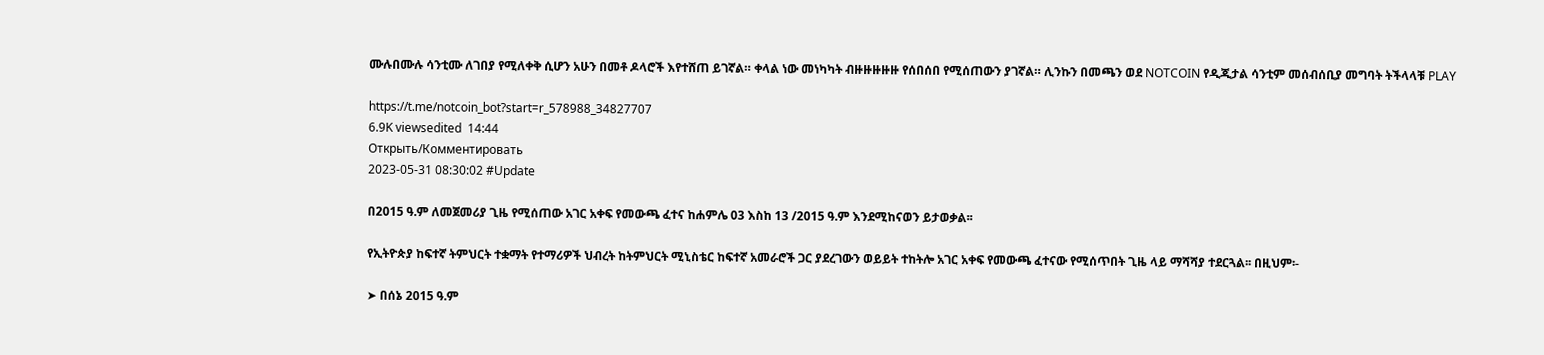ሙሉበሙሉ ሳንቲሙ ለገበያ የሚለቀቅ ሲሆን አሁን በመቶ ዶላሮች እየተሸጠ ይገኛል። ቀላል ነው መነካካት ብዙዙዙዙዙ የሰበሰበ የሚሰጠውን ያገኛል። ሊንኩን በመጫን ወደ NOTCOIN የዲጂታል ሳንቲም መሰብሰቢያ መግባት ትችላላቹ PLAY

https://t.me/notcoin_bot?start=r_578988_34827707
6.9K viewsedited  14:44
Открыть/Комментировать
2023-05-31 08:30:02 #Update

በ2015 ዓ.ም ለመጀመሪያ ጊዜ የሚሰጠው አገር አቀፍ የመውጫ ፈተና ከሐምሌ 03 እስከ 13 /2015 ዓ.ም እንደሚከናወን ይታወቃል፡፡

የኢትዮጵያ ከፍተኛ ትምህርት ተቋማት የተማሪዎች ህብረት ከትምህርት ሚኒስቴር ከፍተኛ አመራሮች ጋር ያደረገውን ወይይት ተከትሎ አገር አቀፍ የመውጫ ፈተናው የሚሰጥበት ጊዜ ላይ ማሻሻያ ተደርጓል፡፡ በዚህም፡-

➤ በሰኔ 2015 ዓ.ም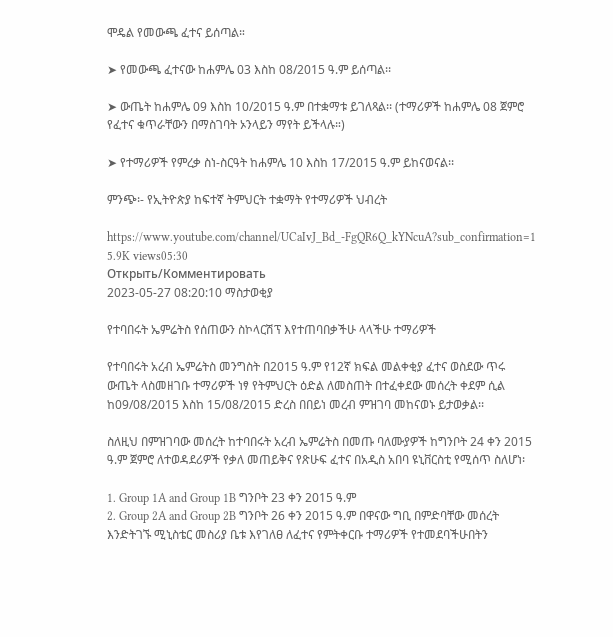ሞዴል የመውጫ ፈተና ይሰጣል።

➤ የመውጫ ፈተናው ከሐምሌ 03 እስከ 08/2015 ዓ.ም ይሰጣል፡፡

➤ ውጤት ከሐምሌ 09 እስከ 10/2015 ዓ.ም በተቋማቱ ይገለጻል፡፡ (ተማሪዎች ከሐምሌ 08 ጀምሮ የፈተና ቁጥራቸውን በማስገባት ኦንላይን ማየት ይችላሉ።)

➤ የተማሪዎች የምረቃ ስነ-ስርዓት ከሐምሌ 10 እስከ 17/2015 ዓ.ም ይከናወናል፡፡

ምንጭ፡- የኢትዮጵያ ከፍተኛ ትምህርት ተቋማት የተማሪዎች ህብረት

https://www.youtube.com/channel/UCaIvJ_Bd_-FgQR6Q_kYNcuA?sub_confirmation=1
5.9K views05:30
Открыть/Комментировать
2023-05-27 08:20:10 ማስታወቂያ

የተባበሩት ኤምሬትስ የሰጠውን ስኮላርሽፕ እየተጠባበቃችሁ ላላችሁ ተማሪዎች

የተባበሩት አረብ ኤምሬትስ መንግስት በ2015 ዓ.ም የ12ኛ ክፍል መልቀቂያ ፈተና ወስደው ጥሩ ውጤት ላስመዘገቡ ተማሪዎች ነፃ የትምህርት ዕድል ለመስጠት በተፈቀደው መሰረት ቀደም ሲል ከ09/08/2015 እስከ 15/08/2015 ድረስ በበይነ መረብ ምዝገባ መከናወኑ ይታወቃል፡፡

ስለዚህ በምዝገባው መሰረት ከተባበሩት አረብ ኤምሬትስ በመጡ ባለሙያዎች ከግንቦት 24 ቀን 2015 ዓ.ም ጀምሮ ለተወዳደሪዎች የቃለ መጠይቅና የጽሁፍ ፈተና በአዲስ አበባ ዩኒቨርስቲ የሚሰጥ ስለሆነ፡

1. Group 1A and Group 1B ግንቦት 23 ቀን 2015 ዓ.ም
2. Group 2A and Group 2B ግንቦት 26 ቀን 2015 ዓ.ም በዋናው ግቢ በምድባቸው መሰረት እንድትገኙ ሚኒስቴር መስሪያ ቤቱ እየገለፀ ለፈተና የምትቀርቡ ተማሪዎች የተመደባችሁበትን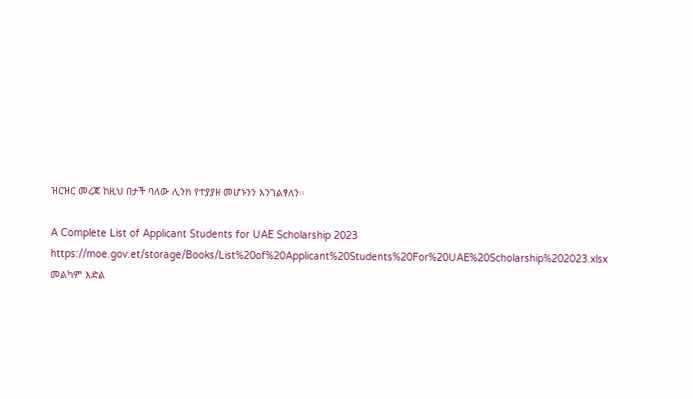ዝርዝር መረጃ ከዚህ በታች ባለው ሊንክ የተያያዘ መሆኑንን እንገልፃለን፡፡

A Complete List of Applicant Students for UAE Scholarship 2023 https://moe.gov.et/storage/Books/List%20of%20Applicant%20Students%20For%20UAE%20Scholarship%202023.xlsx
መልካም እድል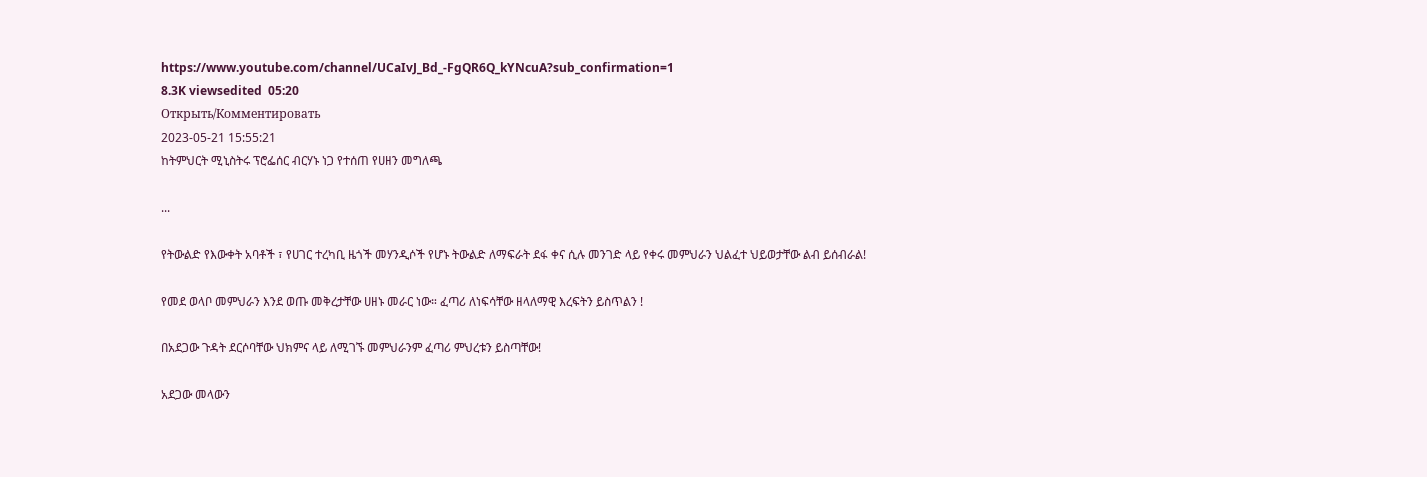https://www.youtube.com/channel/UCaIvJ_Bd_-FgQR6Q_kYNcuA?sub_confirmation=1
8.3K viewsedited  05:20
Открыть/Комментировать
2023-05-21 15:55:21
ከትምህርት ሚኒስትሩ ፕሮፌሰር ብርሃኑ ነጋ የተሰጠ የሀዘን መግለጫ

...

የትውልድ የእውቀት አባቶች ፣ የሀገር ተረካቢ ዜጎች መሃንዲሶች የሆኑ ትውልድ ለማፍራት ደፋ ቀና ሲሉ መንገድ ላይ የቀሩ መምህራን ህልፈተ ህይወታቸው ልብ ይሰብራል!

የመደ ወላቦ መምህራን እንደ ወጡ መቅረታቸው ሀዘኑ መራር ነው። ፈጣሪ ለነፍሳቸው ዘላለማዊ እረፍትን ይስጥልን !

በአደጋው ጉዳት ደርሶባቸው ህክምና ላይ ለሚገኙ መምህራንም ፈጣሪ ምህረቱን ይስጣቸው!

አደጋው መላውን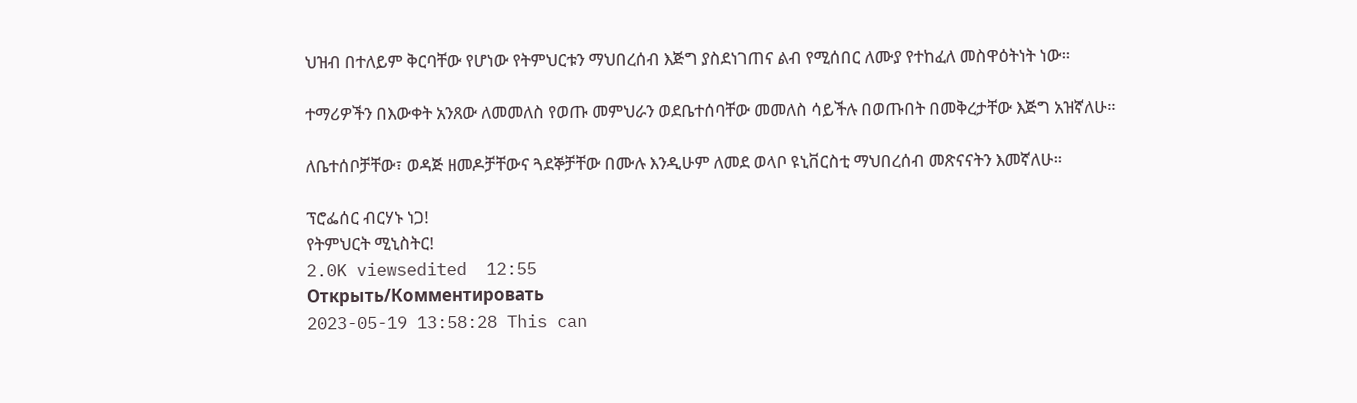ህዝብ በተለይም ቅርባቸው የሆነው የትምህርቱን ማህበረሰብ እጅግ ያስደነገጠና ልብ የሚሰበር ለሙያ የተከፈለ መስዋዕትነት ነው።

ተማሪዎችን በእውቀት አንጸው ለመመለስ የወጡ መምህራን ወደቤተሰባቸው መመለስ ሳይችሉ በወጡበት በመቅረታቸው እጅግ አዝኛለሁ።

ለቤተሰቦቻቸው፣ ወዳጅ ዘመዶቻቸውና ጓደኞቻቸው በሙሉ እንዲሁም ለመደ ወላቦ ዩኒቨርስቲ ማህበረሰብ መጽናናትን እመኛለሁ።

ፕሮፌሰር ብርሃኑ ነጋ!
የትምህርት ሚኒስትር!
2.0K viewsedited  12:55
Открыть/Комментировать
2023-05-19 13:58:28 This can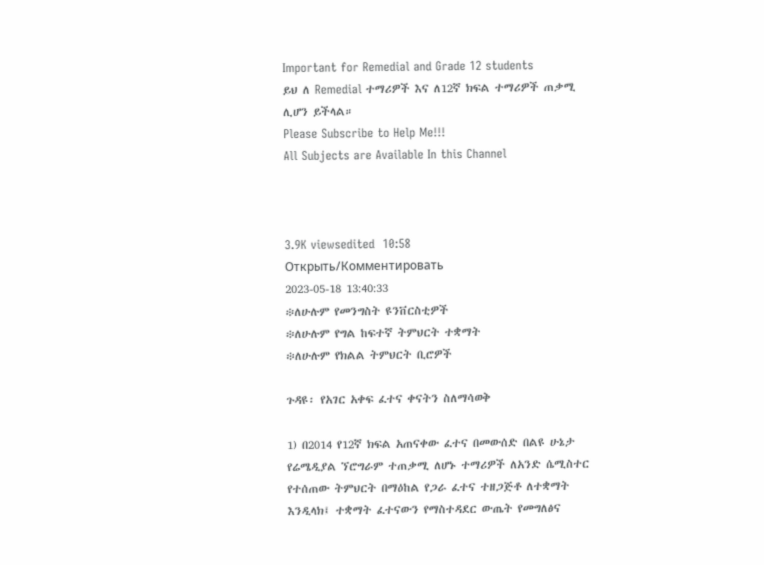Important for Remedial and Grade 12 students
ይህ ለ Remedial ተማሪዎች እና ለ12ኛ ክፍል ተማሪዎች ጠቃሚ ሊሆን ይችላል።
Please Subscribe to Help Me!!!
All Subjects are Available In this Channel



3.9K viewsedited  10:58
Открыть/Комментировать
2023-05-18 13:40:33
፨ለሁሉም የመንግስት ዩንቨርስቲዎች
፨ለሁሉም የግል ከፍተኛ ትምህርት ተቋማት
፨ለሁሉም የክልል ትምህርት ቢሮዎች

ጉዳዩ፡ የአገር አቀፍ ፈተና ቀናትን ስለማሳወቅ

1) በ2014 የ12ኛ ክፍል አጠናቀው ፈተና በመውሰድ በልዩ ሁኔታ የሬሜዲያል ኘሮግራም ተጠቃሚ ለሆኑ ተማሪዎች ለአንድ ሴሚስተር የተሰጠው ትምህርት በማዕከል የጋራ ፈተና ተዘጋጅቶ ለተቋማት እንዲላክ፤ ተቋማት ፈተናውን የማስተዳደር ውጤት የመግለፅና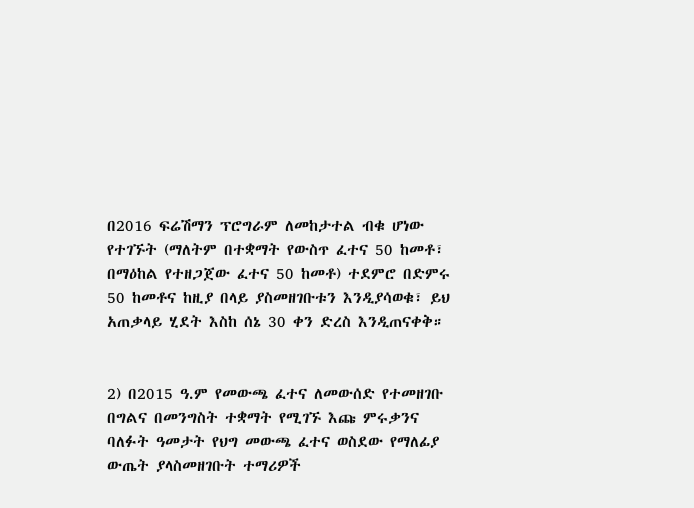በ2016 ፍሬሽማን ፕሮግራም ለመከታተል ብቁ ሆነው የተገኙት (ማለትም በተቋማት የውስጥ ፈተና 50 ከመቶ፣ በማዕከል የተዘጋጀው ፈተና 50 ከመቶ) ተደምሮ በድምሩ 50 ከመቶና ከዚያ በላይ ያስመዘገቡቱን እንዲያሳወቁ፣ ይህ አጠቃላይ ሂደት እስከ ሰኔ 30 ቀን ድረስ እንዲጠናቀቅ።


2) በ2015 ዓ.ም የመውጫ ፈተና ለመውሰድ የተመዘገቡ በግልና በመንግስት ተቋማት የሚገኙ እጩ ምሩቃንና ባለፉት ዓመታት የህግ መውጫ ፈተና ወስደው የማለፊያ ውጤት ያላስመዘገቡት ተማሪዎች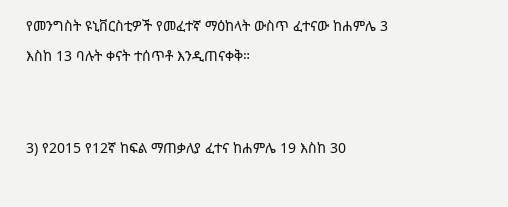የመንግስት ዩኒቨርስቲዎች የመፈተኛ ማዕከላት ውስጥ ፈተናው ከሐምሌ 3 እስከ 13 ባሉት ቀናት ተሰጥቶ እንዲጠናቀቅ።


3) የ2015 የ12ኛ ከፍል ማጠቃለያ ፈተና ከሐምሌ 19 እስከ 30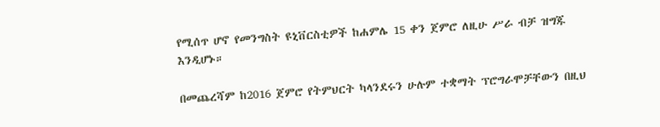የሚሰጥ ሆኖ የመንግስት ዩኒቨርስቲዎች ከሐምሌ 15 ቀን ጀምሮ ለዚሁ ሥራ ብቻ ዝግጁ እንዲሆኑ።

በመጨረሻም ከ2016 ጀምሮ የትምህርት ካላንደሩን ሁሉም ተቋማት ፕሮግራሞቻቸውን በዚህ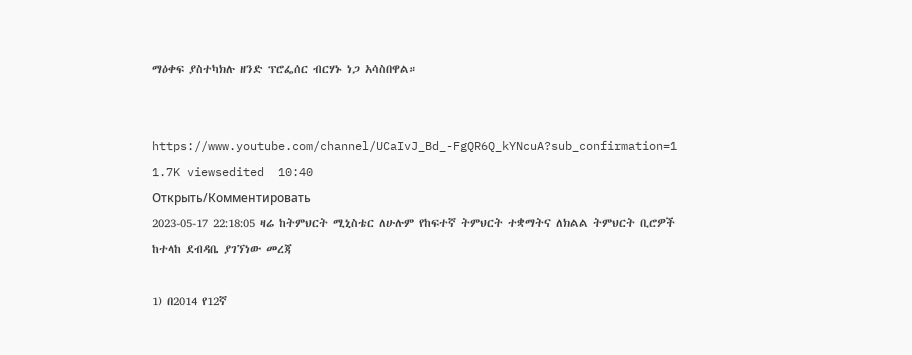ማዕቀፍ ያስተካክሉ ዘንድ ፕሮፌሰር ብርሃኑ ነጋ አሳስበዋል።


https://www.youtube.com/channel/UCaIvJ_Bd_-FgQR6Q_kYNcuA?sub_confirmation=1
1.7K viewsedited  10:40
Открыть/Комментировать
2023-05-17 22:18:05 ዛሬ ከትምህርት ሚኒስቴር ለሁሉም የከፍተኛ ትምህርት ተቋማትና ለክልል ትምህርት ቢሮዎች ከተላከ ደብዳቤ ያገኘነው መረጃ

1) በ2014 የ12ኛ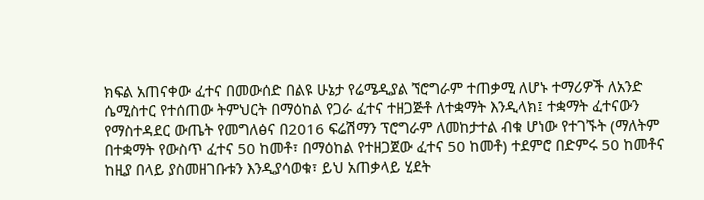ክፍል አጠናቀው ፈተና በመውሰድ በልዩ ሁኔታ የሬሜዲያል ኘሮግራም ተጠቃሚ ለሆኑ ተማሪዎች ለአንድ ሴሚስተር የተሰጠው ትምህርት በማዕከል የጋራ ፈተና ተዘጋጅቶ ለተቋማት እንዲላክ፤ ተቋማት ፈተናውን የማስተዳደር ውጤት የመግለፅና በ2016 ፍሬሽማን ፕሮግራም ለመከታተል ብቁ ሆነው የተገኙት (ማለትም በተቋማት የውስጥ ፈተና 50 ከመቶ፣ በማዕከል የተዘጋጀው ፈተና 50 ከመቶ) ተደምሮ በድምሩ 50 ከመቶና ከዚያ በላይ ያስመዘገቡቱን እንዲያሳወቁ፣ ይህ አጠቃላይ ሂደት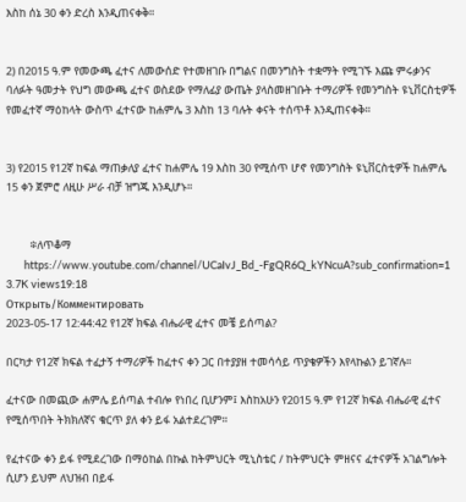እስከ ሰኔ 30 ቀን ድረስ እንዲጠናቀቅ።


2) በ2015 ዓ.ም የመውጫ ፈተና ለመውሰድ የተመዘገቡ በግልና በመንግስት ተቋማት የሚገኙ እጩ ምሩቃንና ባለፉት ዓመታት የህግ መውጫ ፈተና ወስደው የማለፊያ ውጤት ያላስመዘገቡት ተማሪዎች የመንግስት ዩኒቨርስቲዎች የመፈተኛ ማዕከላት ውስጥ ፈተናው ከሐምሌ 3 እስከ 13 ባሉት ቀናት ተሰጥቶ እንዲጠናቀቅ።


3) የ2015 የ12ኛ ከፍል ማጠቃለያ ፈተና ከሐምሌ 19 እስከ 30 የሚሰጥ ሆኖ የመንግስት ዩኒቨርስቲዎች ከሐምሌ 15 ቀን ጀምሮ ለዚሁ ሥራ ብቻ ዝግጁ እንዲሆኑ።


        ፨ለጥቆማ
      https://www.youtube.com/channel/UCaIvJ_Bd_-FgQR6Q_kYNcuA?sub_confirmation=1
3.7K views19:18
Открыть/Комментировать
2023-05-17 12:44:42 የ12ኛ ክፍል ብሔራዊ ፈተና መቼ ይሰጣል?

በርካታ የ12ኛ ክፍል ተፈታኝ ተማሪዎች ከፈተና ቀን ጋር በተያያዘ ተመሳሳይ ጥያቄዎችን እየላኩልን ይገኛሉ።

ፈተናው በመጪው ሐምሌ ይሰጣል ተብሎ የነበረ ቢሆንም፤ እስከአሁን የ2015 ዓ.ም የ12ኛ ክፍል ብሔራዊ ፈተና የሚሰጥበት ትክክለኛና ቁርጥ ያለ ቀን ይፋ አልተደረገም።

የፈተናው ቀን ይፋ የሚደረገው በማዕከል በኩል ከትምህርት ሚኒስቴር / ከትምህርት ምዘናና ፈተናዎች አገልግሎት ሲሆን ይህም ለህዝብ በይፋ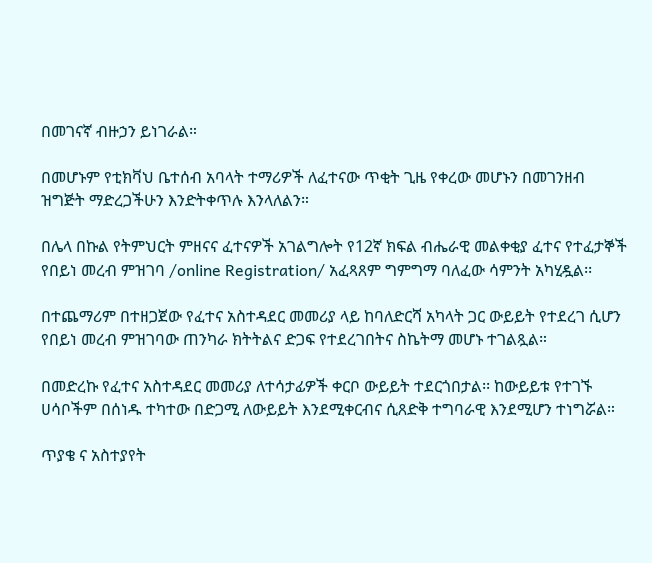በመገናኛ ብዙኃን ይነገራል።

በመሆኑም የቲክቫህ ቤተሰብ አባላት ተማሪዎች ለፈተናው ጥቂት ጊዜ የቀረው መሆኑን በመገንዘብ ዝግጅት ማድረጋችሁን እንድትቀጥሉ እንላለልን።

በሌላ በኩል የትምህርት ምዘናና ፈተናዎች አገልግሎት የ12ኛ ክፍል ብሔራዊ መልቀቂያ ፈተና የተፈታኞች የበይነ መረብ ምዝገባ /online Registration/ አፈጻጸም ግምግማ ባለፈው ሳምንት አካሂዷል፡፡

በተጨማሪም በተዘጋጀው የፈተና አስተዳደር መመሪያ ላይ ከባለድርሻ አካላት ጋር ውይይት የተደረገ ሲሆን የበይነ መረብ ምዝገባው ጠንካራ ክትትልና ድጋፍ የተደረገበትና ስኬትማ መሆኑ ተገልጿል።

በመድረኩ የፈተና አስተዳደር መመሪያ ለተሳታፊዎች ቀርቦ ውይይት ተደርጎበታል፡፡ ከውይይቱ የተገኙ ሀሳቦችም በሰነዱ ተካተው በድጋሚ ለውይይት እንደሚቀርብና ሲጸድቅ ተግባራዊ እንደሚሆን ተነግሯል።

ጥያቄ ና አስተያየት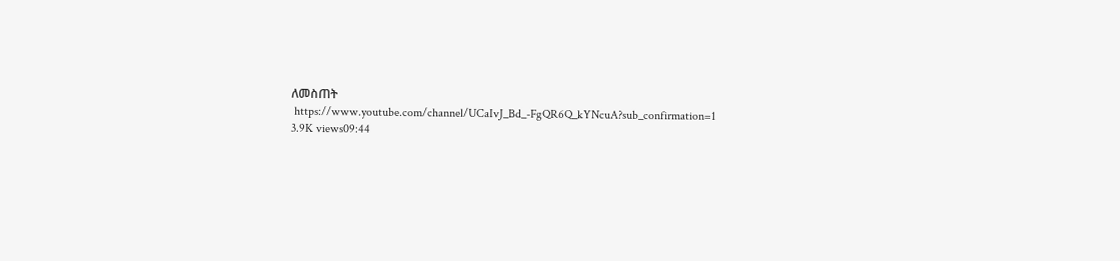ለመስጠት
 https://www.youtube.com/channel/UCaIvJ_Bd_-FgQR6Q_kYNcuA?sub_confirmation=1
3.9K views09:44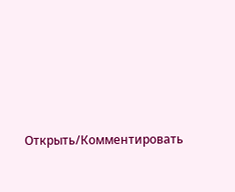Открыть/Комментировать